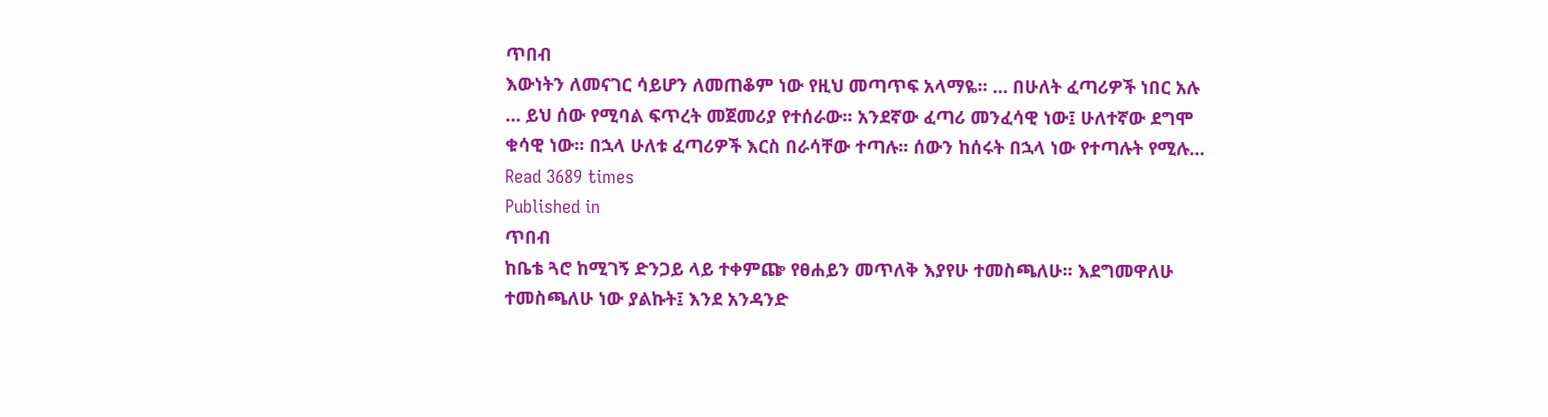ጥበብ
እውነትን ለመናገር ሳይሆን ለመጠቆም ነው የዚህ መጣጥፍ አላማዬ፡፡ … በሁለት ፈጣሪዎች ነበር አሉ … ይህ ሰው የሚባል ፍጥረት መጀመሪያ የተሰራው፡፡ አንደኛው ፈጣሪ መንፈሳዊ ነው፤ ሁለተኛው ደግሞ ቁሳዊ ነው፡፡ በኋላ ሁለቱ ፈጣሪዎች እርስ በራሳቸው ተጣሉ፡፡ ሰውን ከሰሩት በኋላ ነው የተጣሉት የሚሉ…
Read 3689 times
Published in
ጥበብ
ከቤቴ ጓሮ ከሚገኝ ድንጋይ ላይ ተቀምጬ የፀሐይን መጥለቅ እያየሁ ተመስጫለሁ፡፡ እደግመዋለሁ ተመስጫለሁ ነው ያልኩት፤ እንደ አንዳንድ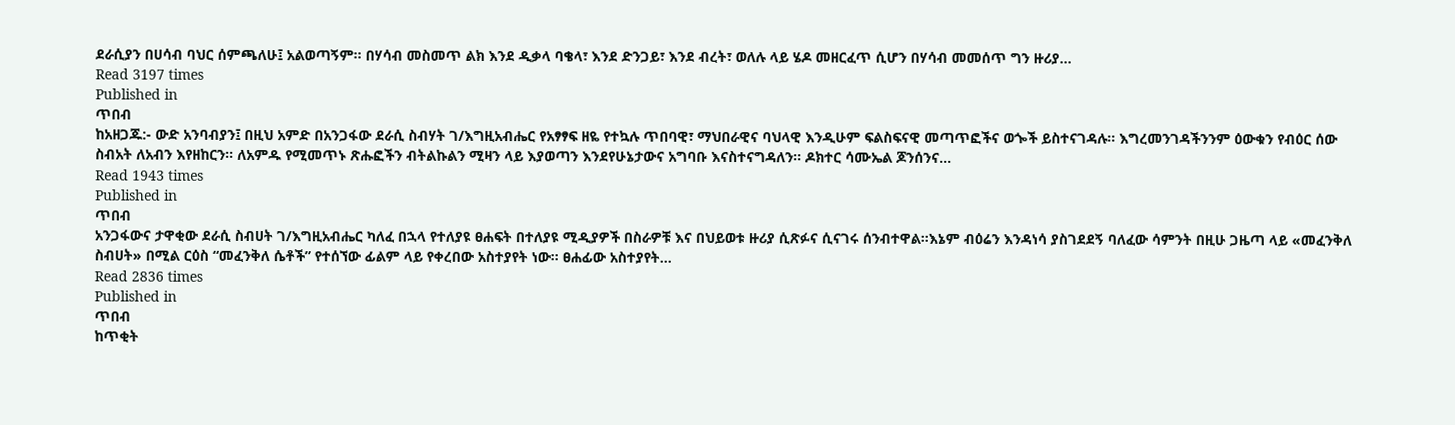ደራሲያን በሀሳብ ባህር ሰምጫለሁ፤ አልወጣኝም፡፡ በሃሳብ መስመጥ ልክ እንደ ዲቃላ ባቄላ፣ እንደ ድንጋይ፣ እንደ ብረት፣ ወለሉ ላይ ሄዶ መዘርፈጥ ሲሆን በሃሳብ መመሰጥ ግን ዙሪያ…
Read 3197 times
Published in
ጥበብ
ከአዘጋጁ:- ውድ አንባብያን፤ በዚህ አምድ በአንጋፋው ደራሲ ስብሃት ገ/እግዚአብሔር የአፃፃፍ ዘዬ የተኳሉ ጥበባዊ፣ ማህበራዊና ባህላዊ እንዲሁም ፍልስፍናዊ መጣጥፎችና ወጐች ይስተናገዳሉ፡፡ እግረመንገዳችንንም ዕውቁን የብዕር ሰው ስብአት ለአብን እየዘከርን፡፡ ለአምዱ የሚመጥኑ ጽሑፎችን ብትልኩልን ሚዛን ላይ እያወጣን እንደየሁኔታውና አግባቡ እናስተናግዳለን፡፡ ዶክተር ሳሙኤል ጆንሰንና…
Read 1943 times
Published in
ጥበብ
አንጋፋውና ታዋቂው ደራሲ ስብሀት ገ/እግዚአብሔር ካለፈ በኋላ የተለያዩ ፀሐፍት በተለያዩ ሚዲያዎች በስራዎቹ እና በህይወቱ ዙሪያ ሲጽፉና ሲናገሩ ሰንብተዋል።እኔም ብዕሬን እንዳነሳ ያስገደደኝ ባለፈው ሳምንት በዚሁ ጋዜጣ ላይ «መፈንቅለ ስብሀት» በሚል ርዕስ “መፈንቅለ ሴቶች” የተሰኘው ፊልም ላይ የቀረበው አስተያየት ነው፡፡ ፀሐፊው አስተያየት…
Read 2836 times
Published in
ጥበብ
ከጥቂት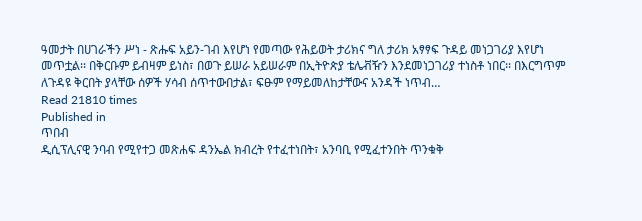ዓመታት በሀገራችን ሥነ - ጽሑፍ አይን-ገብ እየሆነ የመጣው የሕይወት ታሪክና ግለ ታሪክ አፃፃፍ ጉዳይ መነጋገሪያ እየሆነ መጥቷል፡፡ በቅርቡም ይብዛም ይነስ፣ በወጉ ይሠራ አይሠራም በኢትዮጵያ ቴሌቭዥን እንደመነጋገሪያ ተነስቶ ነበር፡፡ በእርግጥም ለጉዳዩ ቅርበት ያላቸው ሰዎች ሃሳብ ሰጥተውበታል፣ ፍፁም የማይመለከታቸውና አንዳች ነጥብ…
Read 21810 times
Published in
ጥበብ
ዲሲፕሊናዊ ንባብ የሚየተጋ መጽሐፍ ዳንኤል ክብረት የተፈተነበት፣ አንባቢ የሚፈተንበት ጥንቁቅ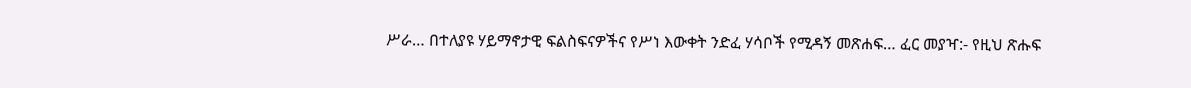ሥራ… በተለያዩ ሃይማኖታዊ ፍልስፍናዎችና የሥነ እውቀት ንድፈ ሃሳቦች የሚዳኝ መጽሐፍ… ፈር መያዣ:- የዚህ ጽሑፍ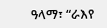ዓላማ፣ “ራእየ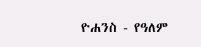ዮሐንስ - የዓለም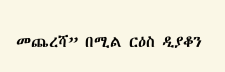መጨረሻ” በሚል ርዕስ ዲያቆን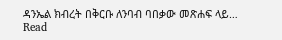ዳንኤል ክብረት በቅርቡ ለንባብ ባበቃው መጽሐፍ ላይ…
Read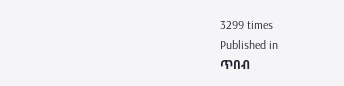3299 times
Published in
ጥበብ